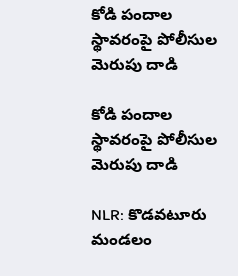కోడి పందాల స్థావరంపై పోలీసుల మెరుపు దాడి

కోడి పందాల స్థావరంపై పోలీసుల మెరుపు దాడి

NLR: కొడవటూరు మండలం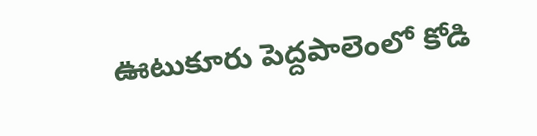ఊటుకూరు పెద్దపాలెంలో కోడి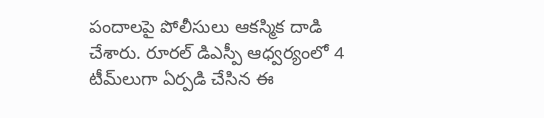పందాలపై పోలీసులు ఆకస్మిక దాడి చేశారు. రూరల్ డిఎస్పీ ఆధ్వర్యంలో 4 టీమ్‌లుగా ఏర్పడి చేసిన ఈ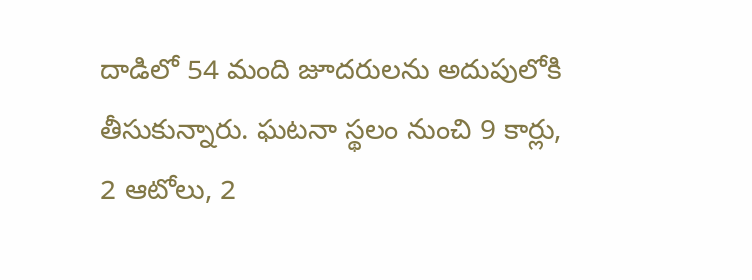దాడిలో 54 మంది జూదరులను అదుపులోకి తీసుకున్నారు. ఘటనా స్థలం నుంచి 9 కార్లు, 2 ఆటోలు, 2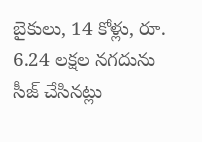బైకులు, 14 కోళ్లు, రూ. 6.24 లక్షల నగదును సీజ్ చేసినట్లు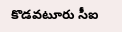కొడవటూరు సీఐ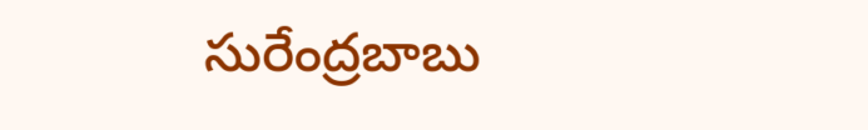సురేంద్రబాబు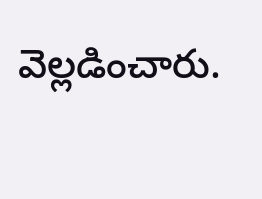వెల్లడించారు.